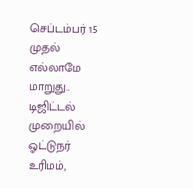செப்டம்பர் 15 முதல் எல்லாமே மாறுது.. டிஜிட்டல் முறையில் ஓட்டுநர் உரிமம்,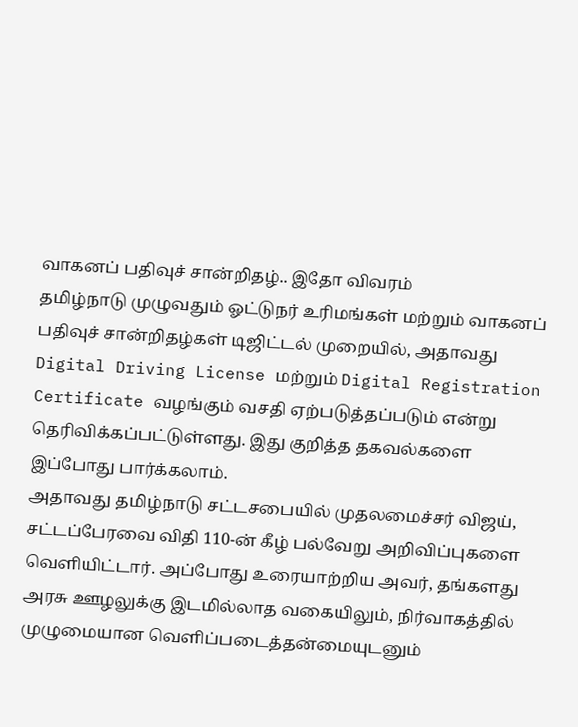வாகனப் பதிவுச் சான்றிதழ்.. இதோ விவரம்
தமிழ்நாடு முழுவதும் ஓட்டுநர் உரிமங்கள் மற்றும் வாகனப் பதிவுச் சான்றிதழ்கள் டிஜிட்டல் முறையில், அதாவது Digital Driving License மற்றும் Digital Registration Certificate வழங்கும் வசதி ஏற்படுத்தப்படும் என்று தெரிவிக்கப்பட்டுள்ளது. இது குறித்த தகவல்களை இப்போது பார்க்கலாம்.
அதாவது தமிழ்நாடு சட்டசபையில் முதலமைச்சர் விஜய், சட்டப்பேரவை விதி 110-ன் கீழ் பல்வேறு அறிவிப்புகளை வெளியிட்டார். அப்போது உரையாற்றிய அவர், தங்களது அரசு ஊழலுக்கு இடமில்லாத வகையிலும், நிர்வாகத்தில் முழுமையான வெளிப்படைத்தன்மையுடனும்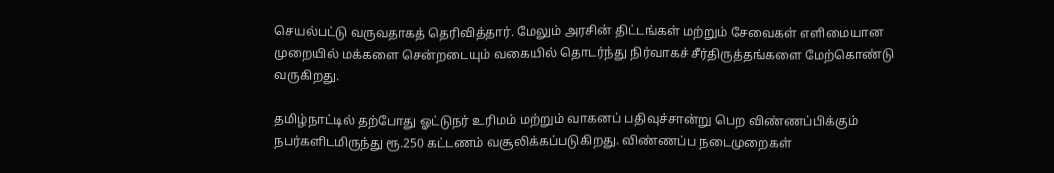செயல்பட்டு வருவதாகத் தெரிவித்தார். மேலும் அரசின் திட்டங்கள் மற்றும் சேவைகள் எளிமையான முறையில் மக்களை சென்றடையும் வகையில் தொடர்ந்து நிர்வாகச் சீர்திருத்தங்களை மேற்கொண்டு வருகிறது.

தமிழ்நாட்டில் தற்போது ஓட்டுநர் உரிமம் மற்றும் வாகனப் பதிவுச்சான்று பெற விண்ணப்பிக்கும் நபர்களிடமிருந்து ரூ.250 கட்டணம் வசூலிக்கப்படுகிறது. விண்ணப்ப நடைமுறைகள்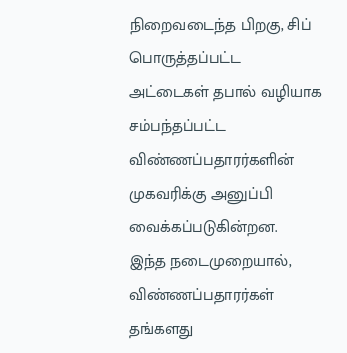நிறைவடைந்த பிறகு, சிப் பொருத்தப்பட்ட அட்டைகள் தபால் வழியாக சம்பந்தப்பட்ட விண்ணப்பதாரர்களின் முகவரிக்கு அனுப்பி வைக்கப்படுகின்றன.
இந்த நடைமுறையால், விண்ணப்பதாரர்கள் தங்களது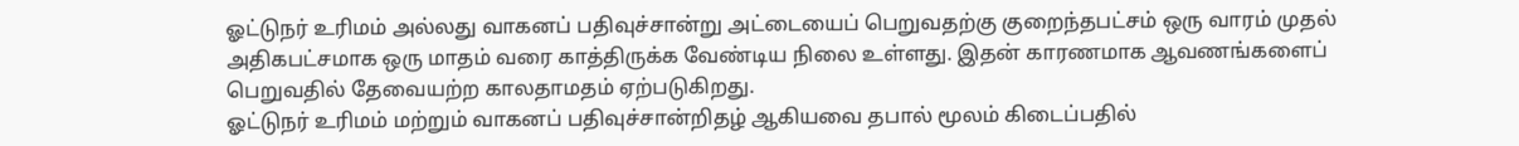ஓட்டுநர் உரிமம் அல்லது வாகனப் பதிவுச்சான்று அட்டையைப் பெறுவதற்கு குறைந்தபட்சம் ஒரு வாரம் முதல் அதிகபட்சமாக ஒரு மாதம் வரை காத்திருக்க வேண்டிய நிலை உள்ளது. இதன் காரணமாக ஆவணங்களைப் பெறுவதில் தேவையற்ற காலதாமதம் ஏற்படுகிறது.
ஓட்டுநர் உரிமம் மற்றும் வாகனப் பதிவுச்சான்றிதழ் ஆகியவை தபால் மூலம் கிடைப்பதில்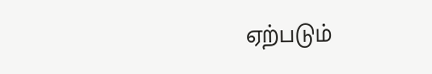ஏற்படும்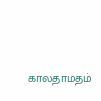காலதாமதம்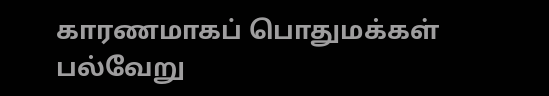காரணமாகப் பொதுமக்கள் பல்வேறு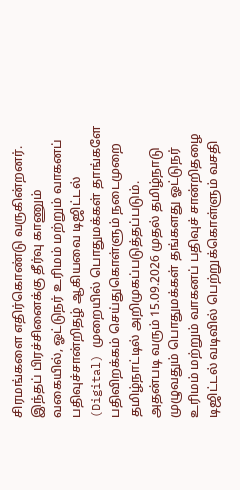சிரமங்களை எதிர்கொண்டு வருகின்றனர். இந்தப் பிரச்சினைக்கு தீர்வு காணும் வகையில், ஓட்டுநர் உரிமம் மற்றும் வாகனப் பதிவுச்சான்றிதழ் ஆகியவை டிஜிட்டல் (Digital) முறையில் பொதுமக்கள் தாங்களே பதிவிறக்கம் செய்துகொள்ளும் நடைமுறை தமிழ்நாட்டில் அறிமுகப்படுத்தப்படும்.
அதன்படி வரும் 15.09.2026 முதல் தமிழ்நாடு முழுவதும் பொதுமக்கள் தங்களது ஓட்டுநர் உரிமம் மற்றும் வாகனப் பதிவுச் சான்றிதழை டிஜிட்டல் வடிவில் பெற்றுக்கொள்ளும் வசதி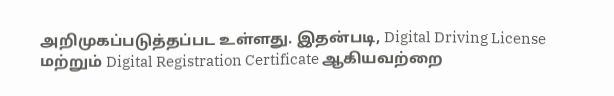அறிமுகப்படுத்தப்பட உள்ளது. இதன்படி, Digital Driving License மற்றும் Digital Registration Certificate ஆகியவற்றை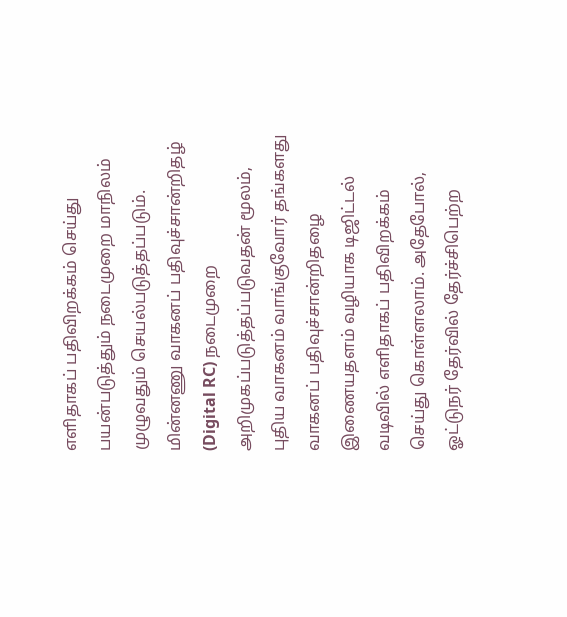எளிதாகப் பதிவிறக்கம் செய்து பயன்படுத்தும் நடைமுறை மாநிலம் முழுவதும் செயல்படுத்தப்படும்.
மின்னணு வாகனப் பதிவுச்சான்றிதழ் (Digital RC) நடைமுறை அறிமுகப்படுத்தப்படுவதன் மூலம், புதிய வாகனம் வாங்குவோர் தங்களது வாகனப் பதிவுச்சான்றிதழை இணையதளம் வழியாக டிஜிட்டல் வடிவில் எளிதாகப் பதிவிறக்கம் செய்து கொள்ளலாம். அதேபோல், ஓட்டுநர் தேர்வில் தேர்ச்சிபெற்ற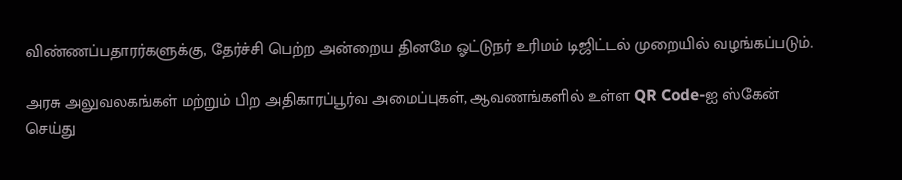விண்ணப்பதாரர்களுக்கு, தேர்ச்சி பெற்ற அன்றைய தினமே ஓட்டுநர் உரிமம் டிஜிட்டல் முறையில் வழங்கப்படும்.

அரசு அலுவலகங்கள் மற்றும் பிற அதிகாரப்பூர்வ அமைப்புகள், ஆவணங்களில் உள்ள QR Code-ஐ ஸ்கேன் செய்து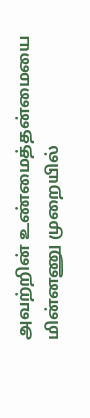அவற்றின் உண்மைத்தன்மையை மின்னணு முறையில்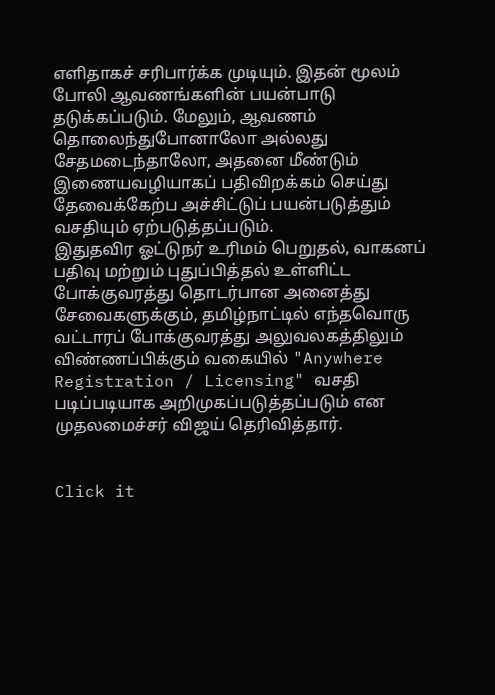எளிதாகச் சரிபார்க்க முடியும். இதன் மூலம் போலி ஆவணங்களின் பயன்பாடு தடுக்கப்படும். மேலும், ஆவணம் தொலைந்துபோனாலோ அல்லது சேதமடைந்தாலோ, அதனை மீண்டும் இணையவழியாகப் பதிவிறக்கம் செய்து தேவைக்கேற்ப அச்சிட்டுப் பயன்படுத்தும் வசதியும் ஏற்படுத்தப்படும்.
இதுதவிர ஓட்டுநர் உரிமம் பெறுதல், வாகனப் பதிவு மற்றும் புதுப்பித்தல் உள்ளிட்ட போக்குவரத்து தொடர்பான அனைத்து சேவைகளுக்கும், தமிழ்நாட்டில் எந்தவொரு வட்டாரப் போக்குவரத்து அலுவலகத்திலும் விண்ணப்பிக்கும் வகையில் "Anywhere Registration / Licensing" வசதி படிப்படியாக அறிமுகப்படுத்தப்படும் என முதலமைச்சர் விஜய் தெரிவித்தார்.


Click it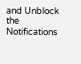and Unblock the Notifications